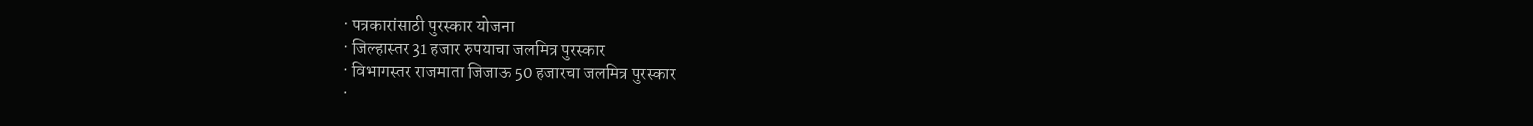· पत्रकारांसाठी पुरस्कार योजना
· जिल्हास्तर 31 हजार रुपयाचा जलमित्र पुरस्कार
· विभागस्तर राजमाता जिजाऊ 50 हजारचा जलमित्र पुरस्कार
·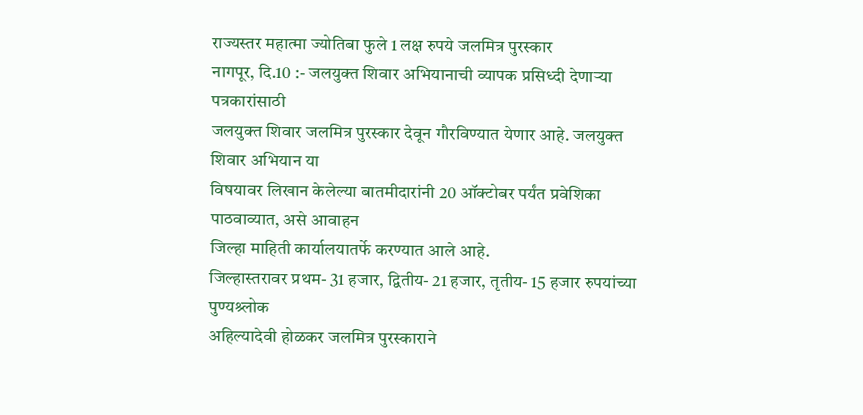राज्यस्तर महात्मा ज्योतिबा फुले 1 लक्ष रुपये जलमित्र पुरस्कार
नागपूर, दि.10 :- जलयुक्त शिवार अभियानाची व्यापक प्रसिध्दी देणाऱ्या पत्रकारांसाठी
जलयुक्त शिवार जलमित्र पुरस्कार देवून गौरविण्यात येणार आहे. जलयुक्त शिवार अभियान या
विषयावर लिखान केलेल्या बातमीदारांनी 20 ऑक्टोबर पर्यंत प्रवेशिका पाठवाव्यात, असे आवाहन
जिल्हा माहिती कार्यालयातर्फे करण्यात आले आहे.
जिल्हास्तरावर प्रथम- 31 हजार, द्वितीय- 21 हजार, तृतीय- 15 हजार रुपयांच्या पुण्यश्र्लोक
अहिल्यादेवी होळकर जलमित्र पुरस्काराने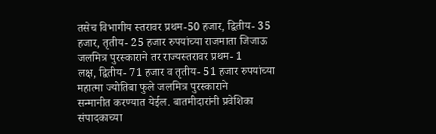तसेच विभागीय स्तरावर प्रथम-50 हजार, द्वितीय- 35
हजार, तृतीय- 25 हजार रुपयांच्या राजमाता जिजाऊ जलमित्र पुरस्काराने तर राज्यस्तरावर प्रथम- 1
लक्ष, द्वितीय- 71 हजार व तृतीय- 51 हजार रुपयांच्या महात्मा ज्योतिबा फुले जलमित्र पुरस्काराने
सन्मानीत करण्यात येईल. बातमीदारांनी प्रवेशिका संपादकाच्या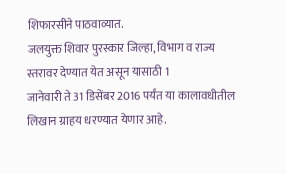शिफारसीने पाठवाव्यात.
जलयुक्त शिवार पुरस्कार जिल्हा, विभाग व राज्य स्तरावर देण्यात येत असून यासाठी 1
जानेवारी ते 31 डिसेंबर 2016 पर्यंत या कालावधीतील लिखान ग्राहय धरण्यात येणार आहे.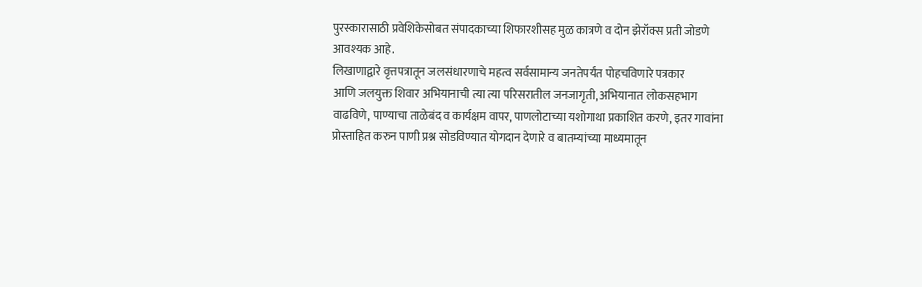पुरस्कारासाठी प्रवेशिकेसोबत संपादकाच्या शिफारशीसह मुळ कात्रणे व दोन झेरॉक्स प्रती जोडणे
आवश्यक आहे.
लिखाणाद्वारे वृत्तपत्रातून जलसंधारणाचे महत्व सर्वसामान्य जनतेपर्यंत पोहचविणारे पत्रकार
आणि जलयुक्त शिवार अभियानाची त्या त्या परिसरातील जनजागृती, अभियानात लोकसहभाग
वाढविणे, पाण्याचा ताळेबंद व कार्यक्षम वापर, पाणलोटाच्या यशोगाथा प्रकाशित करणे, इतर गावांना
प्रोस्ताहित करुन पाणी प्रश्न सोडविण्यात योगदान देणारे व बातम्यांच्या माध्यमातून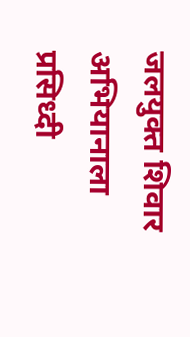जलयुक्त शिवार
अभियानाला प्रसिध्दी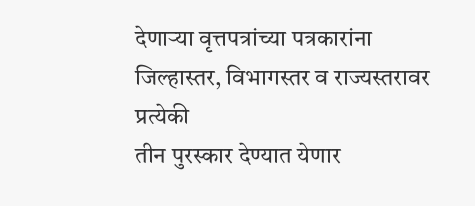देणाऱ्या वृत्तपत्रांच्या पत्रकारांना जिल्हास्तर, विभागस्तर व राज्यस्तरावर प्रत्येकी
तीन पुरस्कार देण्यात येणार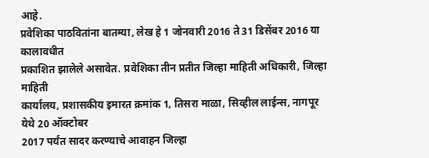आहे.
प्रवेशिका पाठवितांना बातम्या, लेख हे 1 जोनवारी 2016 ते 31 डिसेंबर 2016 या कालावधीत
प्रकाशित झालेले असावेत. प्रवेशिका तीन प्रतीत जिल्हा माहिती अधिकारी, जिल्हा माहिती
कार्यालय, प्रशासकीय इमारत क्रमांक 1, तिसरा माळा, सिव्हील लाईन्स, नागपूर येथे 20 ऑक्टोबर
2017 पर्यंत सादर करण्याचे आवाहन जिल्हा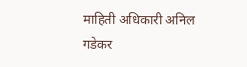माहिती अधिकारी अनिल गडेकर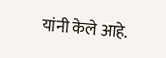यांनी केले आहे.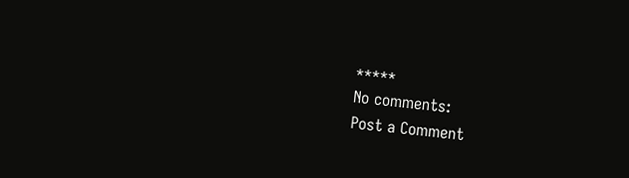*****
No comments:
Post a Comment